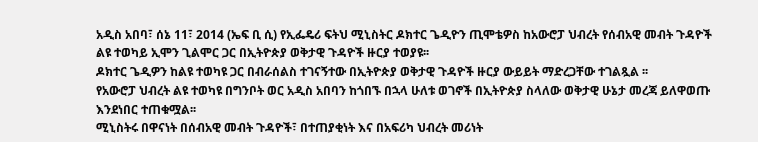አዲስ አበባ፣ ሰኔ 11፣ 2014 (ኤፍ ቢ ሲ) የኢፌዴሪ ፍትህ ሚኒስትር ዶክተር ጌዲዮን ጢሞቴዎስ ከአውሮፓ ህብረት የሰብአዊ መብት ጉዳዮች ልዩ ተወካይ ኢሞን ጊልሞር ጋር በኢትዮጵያ ወቅታዊ ጉዳዮች ዙርያ ተወያዩ፡፡
ዶክተር ጌዲዎን ከልዩ ተወካዩ ጋር በብራሰልስ ተገናኝተው በኢትዮጵያ ወቅታዊ ጉዳዮች ዙርያ ውይይት ማድረጋቸው ተገልጿል ፡፡
የአውሮፓ ህብረት ልዩ ተወካዩ በግንቦት ወር አዲስ አበባን ከጎበኙ በኋላ ሁለቱ ወገኖች በኢትዮጵያ ስላለው ወቅታዊ ሁኔታ መረጃ ይለዋወጡ እንደነበር ተጠቁሟል፡፡
ሚኒስትሩ በዋናነት በሰብአዊ መብት ጉዳዮች፣ በተጠያቂነት እና በአፍሪካ ህብረት መሪነት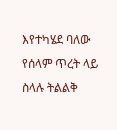እየተካሄደ ባለው የሰላም ጥረት ላይ ስላሉ ትልልቅ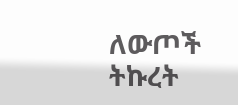ለውጦች ትኩረት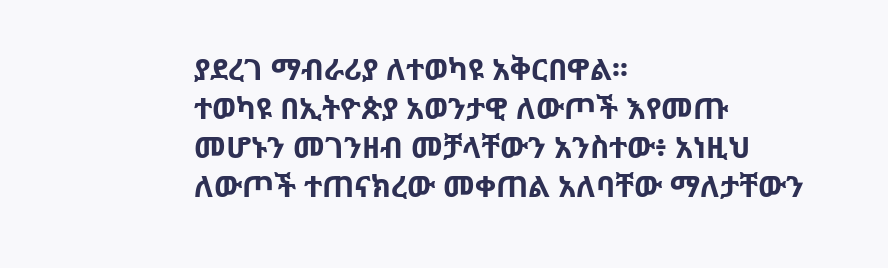ያደረገ ማብራሪያ ለተወካዩ አቅርበዋል፡፡
ተወካዩ በኢትዮጵያ አወንታዊ ለውጦች እየመጡ መሆኑን መገንዘብ መቻላቸውን አንስተው፥ አነዚህ ለውጦች ተጠናክረው መቀጠል አለባቸው ማለታቸውን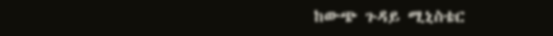ከውጭ ጉዳይ ሚኒስቴር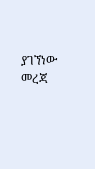ያገኘነው መረጃ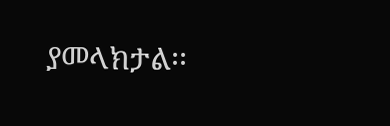ያመላክታል፡፡